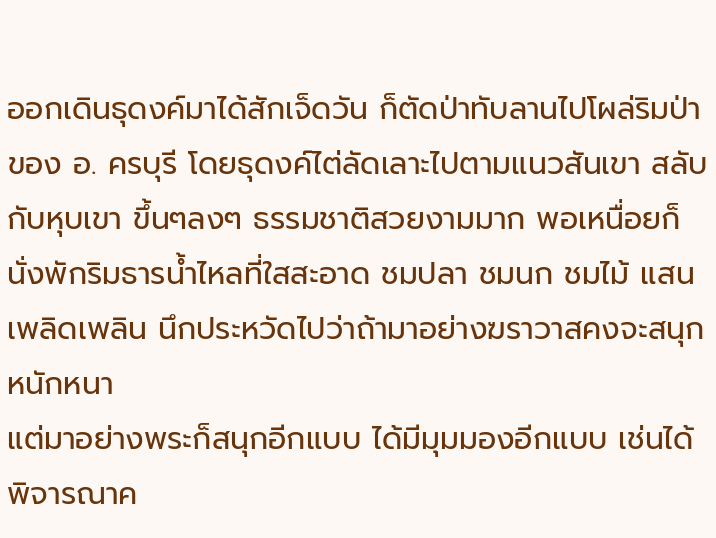ออกเดินธุดงค์มาได้สักเจ็ดวัน ก็ตัดป่าทับลานไปโผล่ริมป่าของ อ. ครบุรี โดยธุดงค์ไต่ลัดเลาะไปตามแนวสันเขา สลับกับหุบเขา ขึ้นๆลงๆ ธรรมชาติสวยงามมาก พอเหนื่อยก็นั่งพักริมธารน้ำไหลที่ใสสะอาด ชมปลา ชมนก ชมไม้ แสนเพลิดเพลิน นึกประหวัดไปว่าถ้ามาอย่างฆราวาสคงจะสนุกหนักหนา
แต่มาอย่างพระก็สนุกอีกแบบ ได้มีมุมมองอีกแบบ เช่นได้พิจารณาค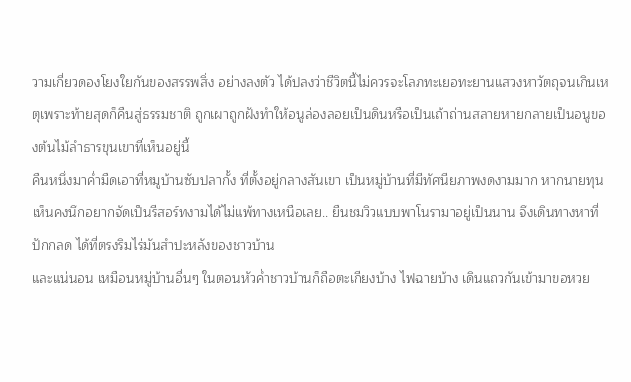วามเกี่ยวดองโยงใยกันของสรรพสิ่ง อย่างลงตัว ได้ปลงว่าชีวิตนี้ไม่ควรจะโลภทะเยอทะยานแสวงหาวัตถุจนเกินเหตุเพราะท้ายสุดก็คืนสู่ธรรมชาติ ถูกเผาถูกฝังทำให้อนูล่องลอยเป็นดินหรือเป็นเถ้าถ่านสลายหายกลายเป็นอนูของต้นไม้ลำธารขุนเขาที่เห็นอยู่นี้
คืนหนึ่งมาค่ำมืดเอาที่หมูบ้านซับปลากั้ง ที่ตั้งอยู่กลางสันเขา เป็นหมู่บ้านที่มีทัศนียภาพงดงามมาก หากนายทุนเห็นคงนึกอยากจัดเป็นรีสอร์ทงามได้ไม่แพ้ทางเหนือเลย.. ยืนชมวิวแบบพาโนรามาอยู่เป็นนาน จึงเดินทางหาที่ปักกลด ได้ที่ตรงริมไร่มันสำปะหลังของชาวบ้าน
และแน่นอน เหมือนหมู่บ้านอื่นๆ ในตอนหัวค่ำชาวบ้านก็ถือตะเกียงบ้าง ไฟฉายบ้าง เดินแถวกันเข้ามาขอหวย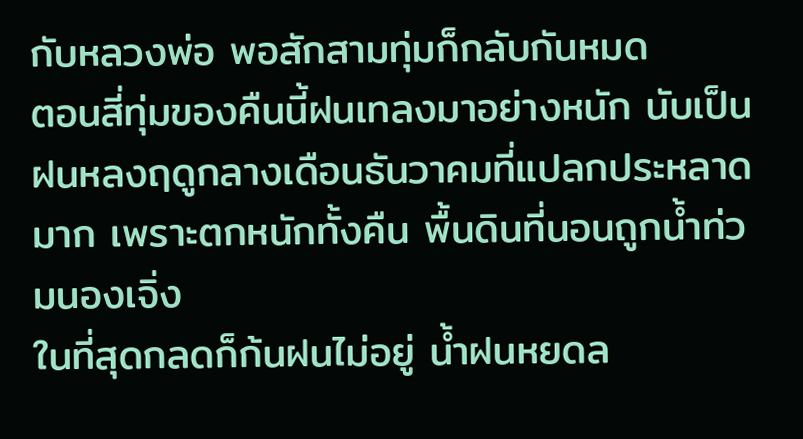กับหลวงพ่อ พอสักสามทุ่มก็กลับกันหมด
ตอนสี่ทุ่มของคืนนี้ฝนเทลงมาอย่างหนัก นับเป็นฝนหลงฤดูกลางเดือนธันวาคมที่แปลกประหลาดมาก เพราะตกหนักทั้งคืน พื้นดินที่นอนถูกน้ำท่วมนองเจิ่ง
ในที่สุดกลดก็ก้นฝนไม่อยู่ น้ำฝนหยดล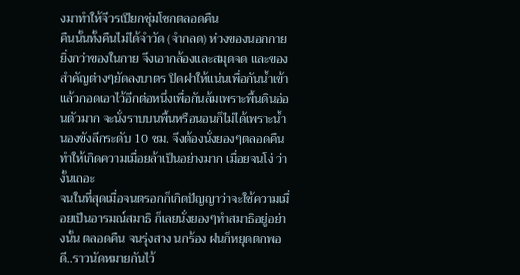งมาทำให้จีวรเปียกชุ่มโชกตลอดคืน
คืนนั้นทั้งคืนไม่ได้จำวัด (จำกลด) ห่วงของนอกกายยิ่งกว่าของในกาย จึงเอากล้องและสมุดจด และของสำคัญต่างๆยัดลงบาตร ปิดฝาให้แน่นเพื่อกันน้ำเข้า แล้วกอดเอาไว้อีกต่อหนึ่งเพื่อกันล้มเพราะพื้นดินอ่อนตัวมาก จะนั่งราบบนพื้นหรือนอนก็ไม่ได้เพราะน้ำนองขังลึกระดับ 10 ซม. จึงต้องนั่งยองๆตลอดคืน ทำให้เกิดความเมื่อยล้าเป็นอย่างมาก เมื่อยจนโง่ ว่างั้นเถอะ
จนในที่สุดเมื่อจนตรอกก็เกิดปัญญาว่าจะใช้ความเมื่อยเป็นอารมณ์สมาธิ ก็เลยนั่งยองๆทำสมาธิอยู่อย่างนั้น ตลอดคืน จนรุ่งสาง นกร้อง ฝนก็หยุดตกพอดี..ราวนัดหมายกันไว้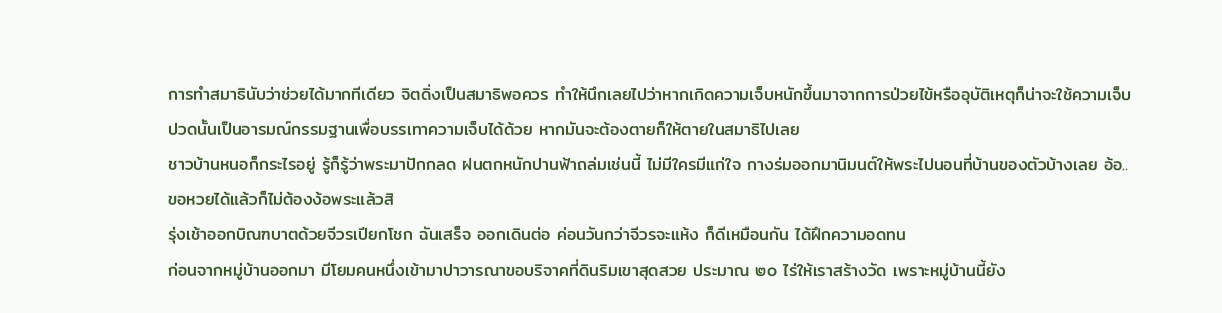การทำสมาธินับว่าช่วยได้มากทีเดียว จิตดิ่งเป็นสมาธิพอควร ทำให้นึกเลยไปว่าหากเกิดความเจ็บหนักขึ้นมาจากการป่วยไข้หรืออุบัติเหตุก็น่าจะใช้ความเจ็บปวดนั้นเป็นอารมณ์กรรมฐานเพื่อบรรเทาความเจ็บได้ด้วย หากมันจะต้องตายก็ให้ตายในสมาธิไปเลย
ชาวบ้านหนอก็กระไรอยู่ รู้ก็รู้ว่าพระมาปักกลด ฝนตกหนักปานฟ้าถล่มเช่นนี้ ไม่มีใครมีแก่ใจ กางร่มออกมานิมนต์ให้พระไปนอนที่บ้านของตัวบ้างเลย อ้อ..ขอหวยได้แล้วก็ไม่ต้องง้อพระแล้วสิ
รุ่งเช้าออกบิณฑบาตด้วยจีวรเปียกโชก ฉันเสร็จ ออกเดินต่อ ค่อนวันกว่าจีวรจะแห้ง ก็ดีเหมือนกัน ได้ฝึกความอดทน
ก่อนจากหมู่บ้านออกมา มีโยมคนหนึ่งเข้ามาปาวารณาขอบริจาคที่ดินริมเขาสุดสวย ประมาณ ๒๐ ไร่ให้เราสร้างวัด เพราะหมู่บ้านนี้ยัง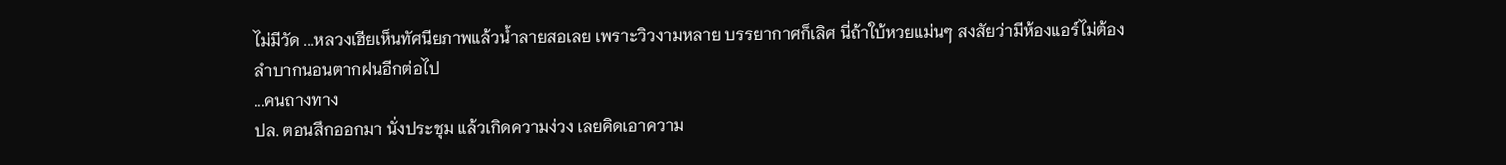ไม่มีวัด ...หลวงเฮียเห็นทัศนียภาพแล้วน้ำลายสอเลย เพราะวิวงามหลาย บรรยากาศก็เลิศ นี่ถ้าใบ้หวยแม่นๆ สงสัยว่ามีห้องแอร์ไม่ต้องลำบากนอนตากฝนอีกต่อไป
...คนถางทาง
ปล. ตอนสึกออกมา นั่งประชุม แล้วเกิดความง่วง เลยคิดเอาความ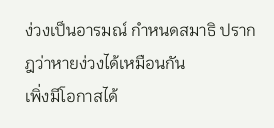ง่วงเป็นอารมณ์ กำหนดสมาธิ ปรากฎว่าหายง่วงได้เหมือนกัน
เพิ่งมีโอกาสได้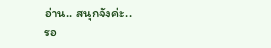อ่าน.. สนุกจังค่ะ..
รอ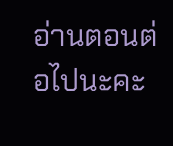อ่านตอนต่อไปนะคะ